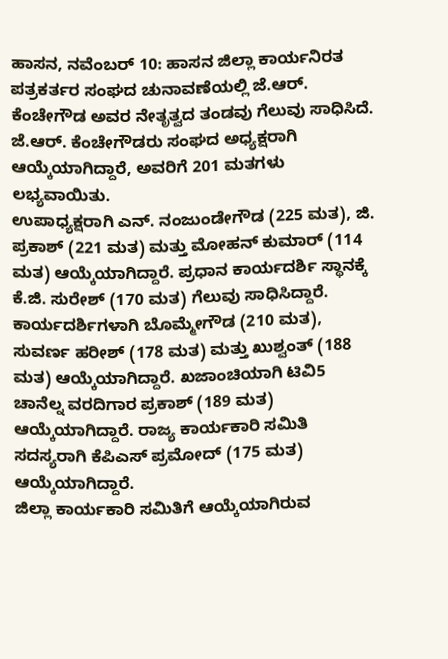ಹಾಸನ, ನವೆಂಬರ್ 10: ಹಾಸನ ಜಿಲ್ಲಾ ಕಾರ್ಯನಿರತ ಪತ್ರಕರ್ತರ ಸಂಘದ ಚುನಾವಣೆಯಲ್ಲಿ ಜೆ.ಆರ್. ಕೆಂಚೇಗೌಡ ಅವರ ನೇತೃತ್ವದ ತಂಡವು ಗೆಲುವು ಸಾಧಿಸಿದೆ. ಜೆ.ಆರ್. ಕೆಂಚೇಗೌಡರು ಸಂಘದ ಅಧ್ಯಕ್ಷರಾಗಿ ಆಯ್ಕೆಯಾಗಿದ್ದಾರೆ, ಅವರಿಗೆ 201 ಮತಗಳು ಲಭ್ಯವಾಯಿತು.
ಉಪಾಧ್ಯಕ್ಷರಾಗಿ ಎನ್. ನಂಜುಂಡೇಗೌಡ (225 ಮತ), ಜಿ. ಪ್ರಕಾಶ್ (221 ಮತ) ಮತ್ತು ಮೋಹನ್ ಕುಮಾರ್ (114 ಮತ) ಆಯ್ಕೆಯಾಗಿದ್ದಾರೆ. ಪ್ರಧಾನ ಕಾರ್ಯದರ್ಶಿ ಸ್ಥಾನಕ್ಕೆ ಕೆ.ಜಿ. ಸುರೇಶ್ (170 ಮತ) ಗೆಲುವು ಸಾಧಿಸಿದ್ದಾರೆ.
ಕಾರ್ಯದರ್ಶಿಗಳಾಗಿ ಬೊಮ್ಮೇಗೌಡ (210 ಮತ), ಸುವರ್ಣ ಹರೀಶ್ (178 ಮತ) ಮತ್ತು ಖುಶ್ವಂತ್ (188 ಮತ) ಆಯ್ಕೆಯಾಗಿದ್ದಾರೆ. ಖಜಾಂಚಿಯಾಗಿ ಟಿವಿ5 ಚಾನೆಲ್ನ ವರದಿಗಾರ ಪ್ರಕಾಶ್ (189 ಮತ) ಆಯ್ಕೆಯಾಗಿದ್ದಾರೆ. ರಾಜ್ಯ ಕಾರ್ಯಕಾರಿ ಸಮಿತಿ ಸದಸ್ಯರಾಗಿ ಕೆಪಿಎಸ್ ಪ್ರಮೋದ್ (175 ಮತ) ಆಯ್ಕೆಯಾಗಿದ್ದಾರೆ.
ಜಿಲ್ಲಾ ಕಾರ್ಯಕಾರಿ ಸಮಿತಿಗೆ ಆಯ್ಕೆಯಾಗಿರುವ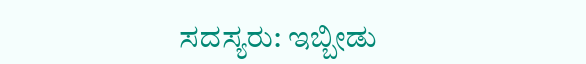ಸದಸ್ಯರು: ಇಬ್ಬೀಡು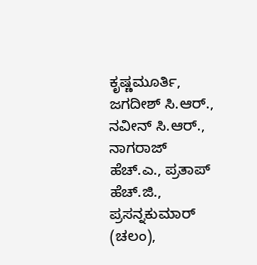ಕೃಷ್ಣಮೂರ್ತಿ, ಜಗದೀಶ್ ಸಿ.ಆರ್., ನವೀನ್ ಸಿ.ಆರ್., ನಾಗರಾಜ್ ಹೆಚ್.ಎ., ಪ್ರತಾಪ್ ಹೆಚ್.ಜಿ., ಪ್ರಸನ್ನಕುಮಾರ್ (ಚಲಂ),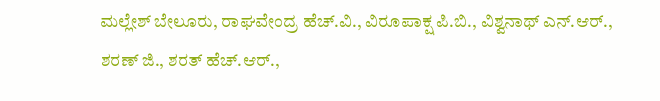ಮಲ್ಲೇಶ್ ಬೇಲೂರು, ರಾಘವೇಂದ್ರ ಹೆಚ್.ವಿ., ವಿರೂಪಾಕ್ಷ ಪಿ.ಬಿ., ವಿಶ್ವನಾಥ್ ಎನ್.ಆರ್., ಶರಣ್ ಜಿ., ಶರತ್ ಹೆಚ್.ಆರ್.,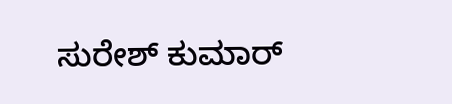ಸುರೇಶ್ ಕುಮಾರ್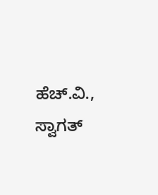ಹೆಚ್.ವಿ., ಸ್ವಾಗತ್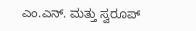ಎಂ.ಎನ್. ಮತ್ತು ಸ್ವರೂಪ್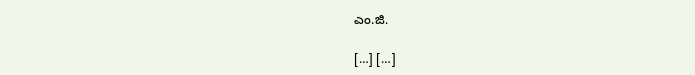ಎಂ.ಜಿ.

[…] […]